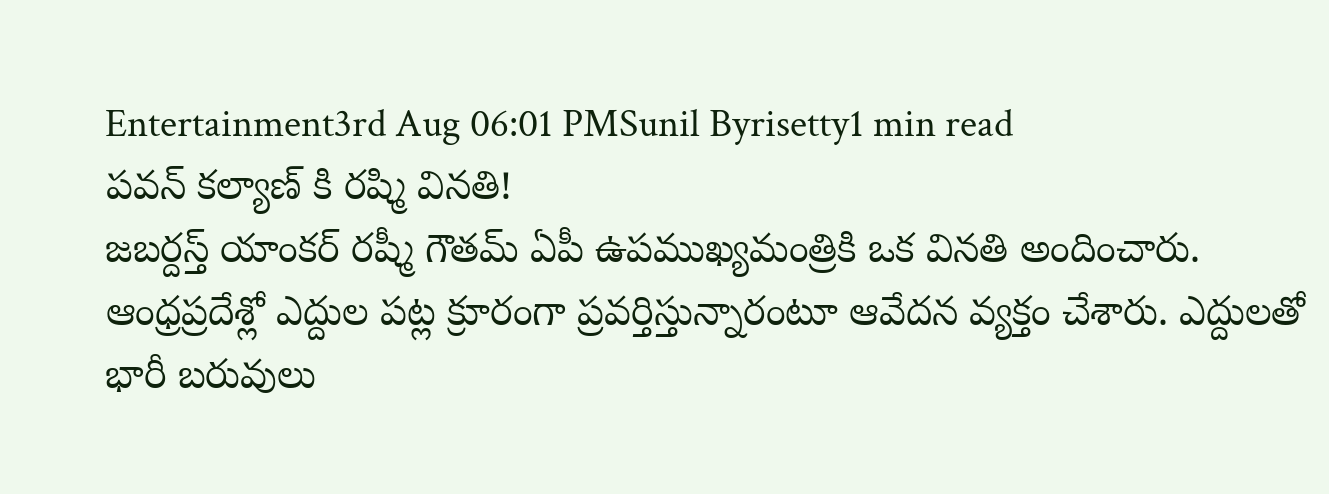Entertainment3rd Aug 06:01 PMSunil Byrisetty1 min read
పవన్ కల్యాణ్ కి రష్మి వినతి!
జబర్దస్త్ యాంకర్ రష్మీ గౌతమ్ ఏపీ ఉపముఖ్యమంత్రికి ఒక వినతి అందించారు. ఆంధ్రప్రదేశ్లో ఎద్దుల పట్ల క్రూరంగా ప్రవర్తిస్తున్నారంటూ ఆవేదన వ్యక్తం చేశారు. ఎద్దులతో భారీ బరువులు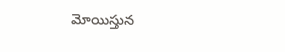మోయిస్తున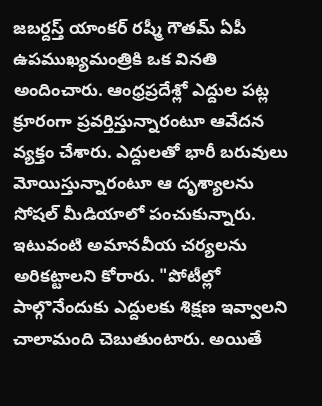జబర్దస్త్ యాంకర్ రష్మీ గౌతమ్ ఏపీ ఉపముఖ్యమంత్రికి ఒక వినతి అందించారు. ఆంధ్రప్రదేశ్లో ఎద్దుల పట్ల క్రూరంగా ప్రవర్తిస్తున్నారంటూ ఆవేదన వ్యక్తం చేశారు. ఎద్దులతో భారీ బరువులు మోయిస్తున్నారంటూ ఆ దృశ్యాలను సోషల్ మీడియాలో పంచుకున్నారు. ఇటువంటి అమానవీయ చర్యలను అరికట్టాలని కోరారు. "పోటీల్లో పాల్గొనేందుకు ఎద్దులకు శిక్షణ ఇవ్వాలని చాలామంది చెబుతుంటారు. అయితే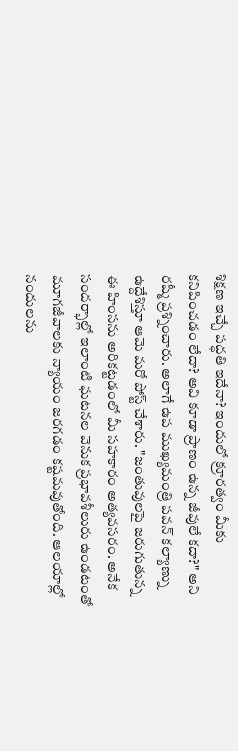శిక్షణ ఇచ్చే పద్ధతి ఇదేనా? ఇందులో క్రూరత్వం మీకు కనిపించడం లేదా? అవి కూడా ప్రాణం ఉన్న జీవులే కదా?" అని రష్మీ ప్రశ్నించారు. అలాగే ఉప ముఖ్యమంత్రి పవన్ కల్యాణ్ను ఉద్దేశిస్తూ ఆమె మరో పోస్ట్ చేశారు. "జంతువులపై జరుగుతున్న ఈ హింసను అరికట్టడంలో మీ సహకారం అత్యవసరం. అనేక సందర్భాల్లో ఇలాంటి ఘటనల వెనుక ప్రభావశీలురు ఉండటంతో మూగజీవాలకు న్యాయం జరగడం కష్టమవుతోంది. ఆలయాల్లో నందులను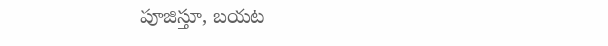పూజిస్తూ, బయట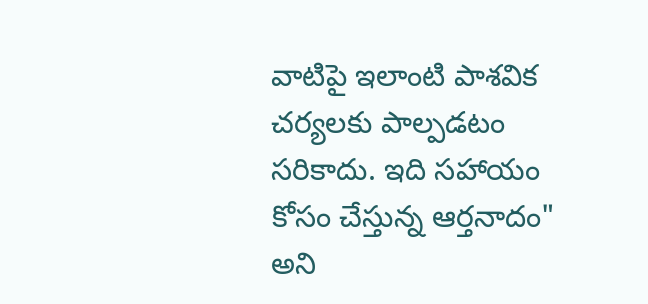వాటిపై ఇలాంటి పాశవిక చర్యలకు పాల్పడటం సరికాదు. ఇది సహాయం కోసం చేస్తున్న ఆర్తనాదం" అని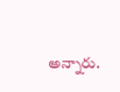అన్నారు.